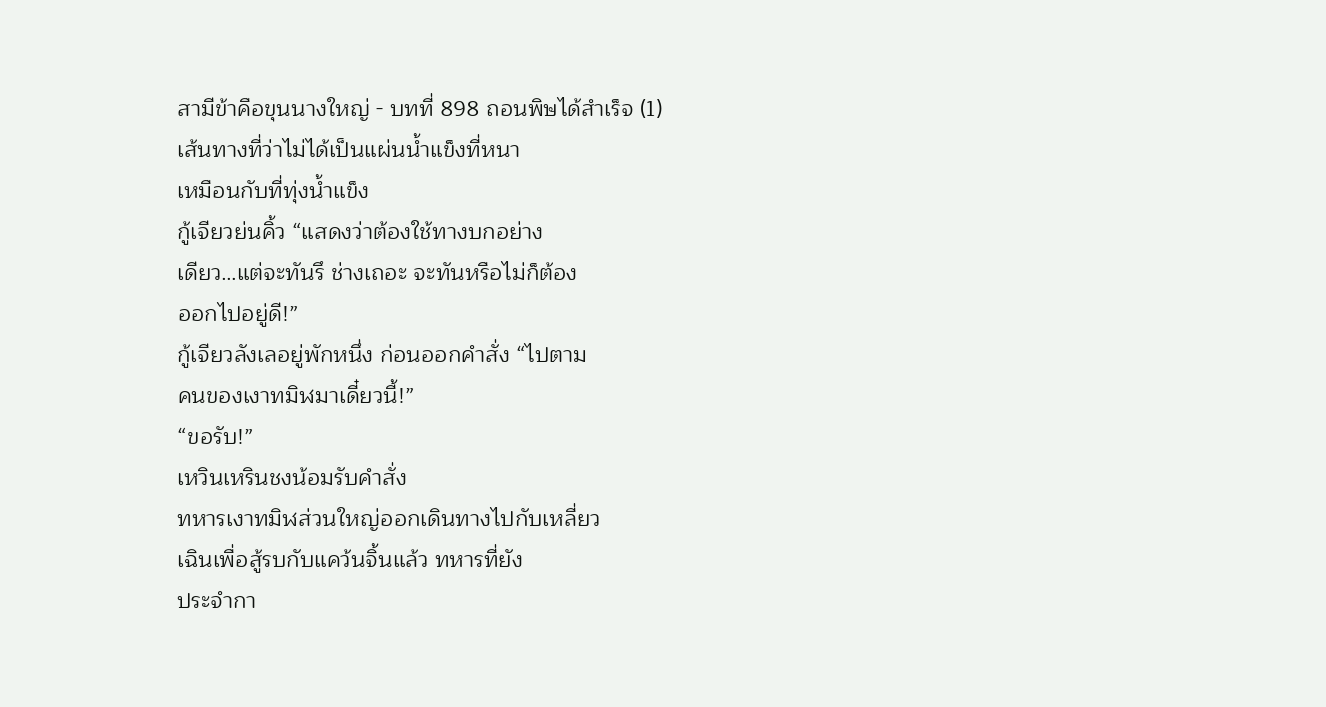สามีข้าคือขุนนางใหญ่ - บทที่ 898 ถอนพิษได้สำเร็จ (1)
เส้นทางที่ว่าไม่ได้เป็นแผ่นน้ำแข็งที่หนา
เหมือนกับที่ทุ่งน้ำแข็ง
กู้เจียวย่นคิ้ว “แสดงว่าต้องใช้ทางบกอย่าง
เดียว…แต่จะทันรึ ช่างเถอะ จะทันหรือไม่ก็ต้อง
ออกไปอยู่ดี!”
กู้เจียวลังเลอยู่พักหนึ่ง ก่อนออกคำสั่ง “ไปตาม
คนของเงาทมิฬมาเดี๋ยวนี้!”
“ขอรับ!”
เหวินเหรินชงน้อมรับคำสั่ง
ทหารเงาทมิฬส่วนใหญ่ออกเดินทางไปกับเหลี่ยว
เฉินเพื่อสู้รบกับแคว้นจิ้นแล้ว ทหารที่ยัง
ประจำกา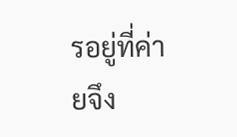รอยู่ที่ค่ายจึง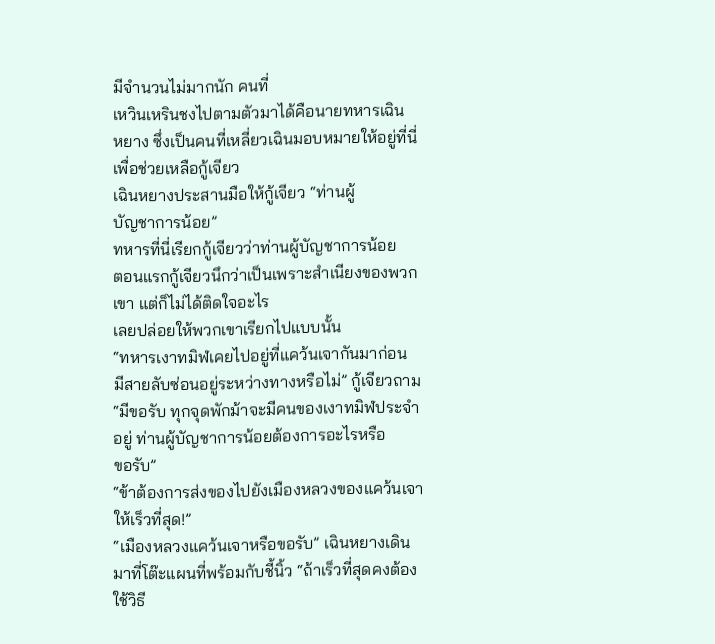มีจำนวนไม่มากนัก คนที่
เหวินเหรินชงไปตามตัวมาได้คือนายทหารเฉิน
หยาง ซึ่งเป็นคนที่เหลี่ยวเฉินมอบหมายให้อยู่ที่นี่
เพื่อช่วยเหลือกู้เจียว
เฉินหยางประสานมือให้กู้เจียว “ท่านผู้
บัญชาการน้อย”
ทหารที่นี่เรียกกู้เจียวว่าท่านผู้บัญชาการน้อย
ตอนแรกกู้เจียวนึกว่าเป็นเพราะสำเนียงของพวก
เขา แต่ก็ไม่ได้ติดใจอะไร
เลยปล่อยให้พวกเขาเรียกไปแบบนั้น
“ทหารเงาทมิฬเคยไปอยู่ที่แคว้นเจากันมาก่อน
มีสายลับซ่อนอยู่ระหว่างทางหรือไม่” กู้เจียวถาม
“มีขอรับ ทุกจุดพักม้าจะมีคนของเงาทมิฬประจำ
อยู่ ท่านผู้บัญชาการน้อยต้องการอะไรหรือ
ขอรับ”
“ข้าต้องการส่งของไปยังเมืองหลวงของแคว้นเจา
ให้เร็วที่สุด!”
“เมืองหลวงแคว้นเจาหรือขอรับ” เฉินหยางเดิน
มาที่โต๊ะแผนที่พร้อมกับชี้นิ้ว “ถ้าเร็วที่สุดคงต้อง
ใช้วิธี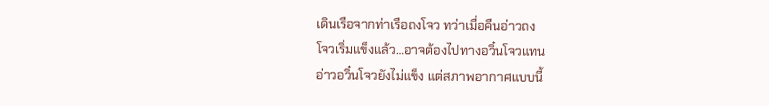เดินเรือจากท่าเรือถงโจว ทว่าเมื่อคืนอ่าวถง
โจวเริ่มแข็งแล้ว…อาจต้องไปทางอวิ๋นโจวแทน
อ่าวอวิ๋นโจวยังไม่แข็ง แต่สภาพอากาศแบบนี้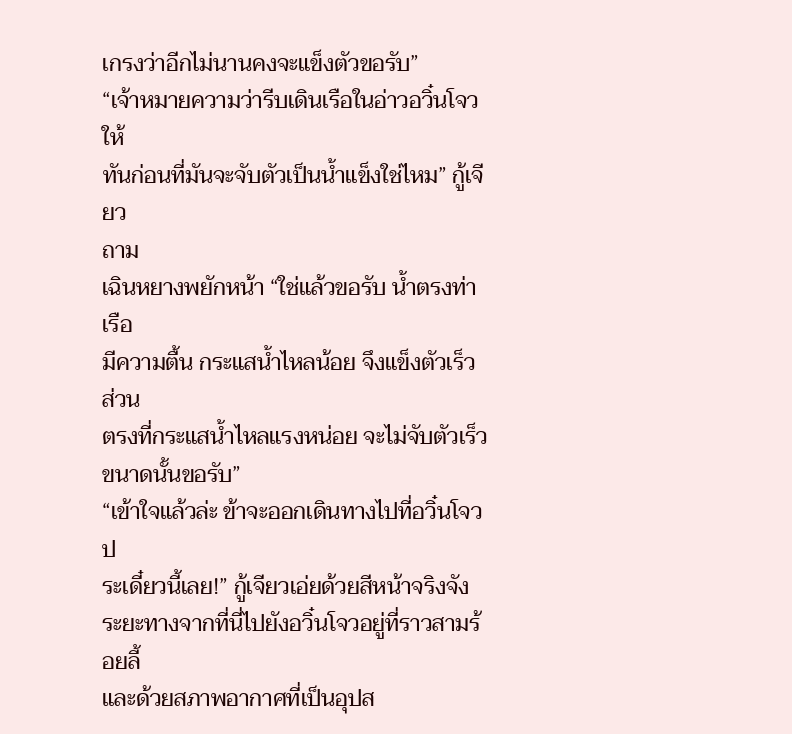เกรงว่าอีกไม่นานคงจะแข็งตัวขอรับ”
“เจ้าหมายความว่ารีบเดินเรือในอ่าวอวิ๋นโจวให้
ทันก่อนที่มันจะจับตัวเป็นน้ำแข็งใช่ไหม” กู้เจียว
ถาม
เฉินหยางพยักหน้า “ใช่แล้วขอรับ น้ำตรงท่าเรือ
มีความตื้น กระแสน้ำไหลน้อย จึงแข็งตัวเร็ว ส่วน
ตรงที่กระแสน้ำไหลแรงหน่อย จะไม่จับตัวเร็ว
ขนาดนั้นขอรับ”
“เข้าใจแล้วล่ะ ข้าจะออกเดินทางไปที่อวิ๋นโจวป
ระเดี๋ยวนี้เลย!” กู้เจียวเอ่ยด้วยสีหน้าจริงจัง
ระยะทางจากที่นี่ไปยังอวิ๋นโจวอยู่ที่ราวสามร้อยลี้
และด้วยสภาพอากาศที่เป็นอุปส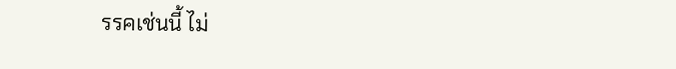รรคเช่นนี้ ไม่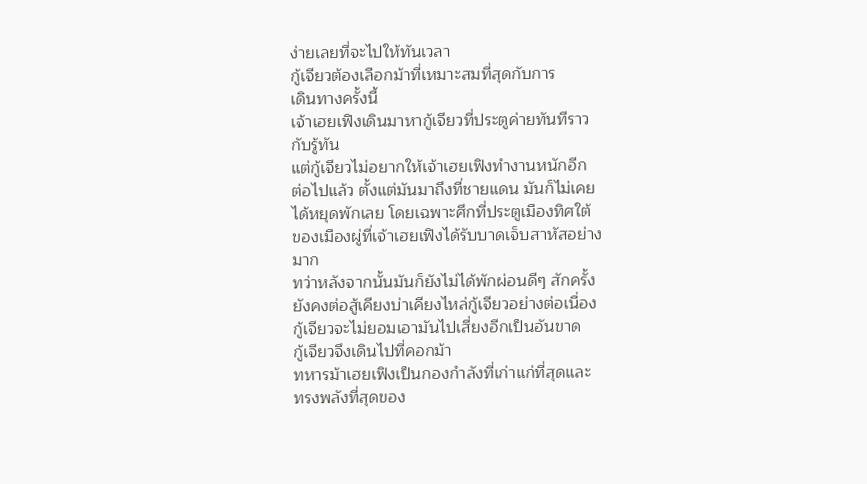ง่ายเลยที่จะไปให้ทันเวลา
กู้เจียวต้องเลือกม้าที่เหมาะสมที่สุดกับการ
เดินทางครั้งนี้
เจ้าเฮยเฟิงเดินมาหากู้เจียวที่ประตูค่ายทันทีราว
กับรู้ทัน
แต่กู้เจียวไม่อยากให้เจ้าเฮยเฟิงทำงานหนักอีก
ต่อไปแล้ว ตั้งแต่มันมาถึงที่ชายแดน มันก็ไม่เคย
ได้หยุดพักเลย โดยเฉพาะศึกที่ประตูเมืองทิศใต้
ของเมืองผู่ที่เจ้าเฮยเฟิงได้รับบาดเจ็บสาหัสอย่าง
มาก
ทว่าหลังจากนั้นมันก็ยังไม่ได้พักผ่อนดีๆ สักครั้ง
ยังคงต่อสู้เคียงบ่าเคียงไหล่กู้เจียวอย่างต่อเนื่อง
กู้เจียวจะไม่ยอมเอามันไปเสี่ยงอีกเป็นอันขาด
กู้เจียวจึงเดินไปที่คอกม้า
ทหารม้าเฮยเฟิงเป็นกองกำลังที่เก่าแก่ที่สุดและ
ทรงพลังที่สุดของ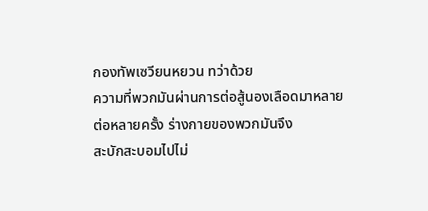กองทัพเซวียนหยวน ทว่าด้วย
ความที่พวกมันผ่านการต่อสู้นองเลือดมาหลาย
ต่อหลายครั้ง ร่างกายของพวกมันจึง
สะบักสะบอมไปไม่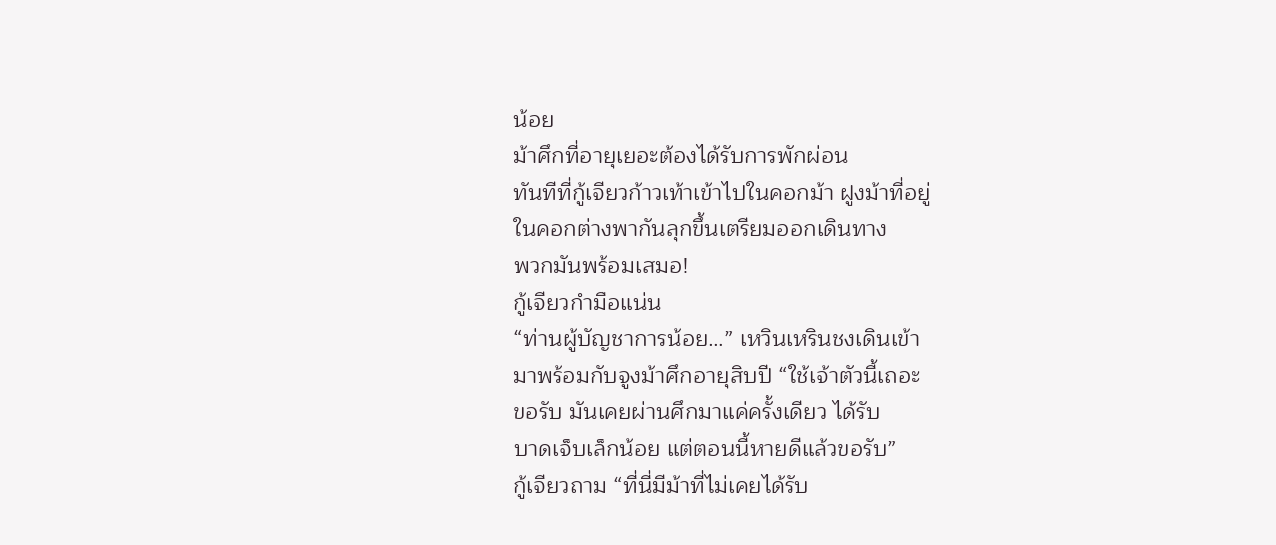น้อย
ม้าศึกที่อายุเยอะต้องได้รับการพักผ่อน
ทันทีที่กู้เจียวก้าวเท้าเข้าไปในคอกม้า ฝูงม้าที่อยู่
ในคอกต่างพากันลุกขึ้นเตรียมออกเดินทาง
พวกมันพร้อมเสมอ!
กู้เจียวกำมือแน่น
“ท่านผู้บัญชาการน้อย…” เหวินเหรินชงเดินเข้า
มาพร้อมกับจูงม้าศึกอายุสิบปี “ใช้เจ้าตัวนี้เถอะ
ขอรับ มันเคยผ่านศึกมาแค่ครั้งเดียว ได้รับ
บาดเจ็บเล็กน้อย แต่ตอนนี้หายดีแล้วขอรับ”
กู้เจียวถาม “ที่นี่มีม้าที่ไม่เคยได้รับ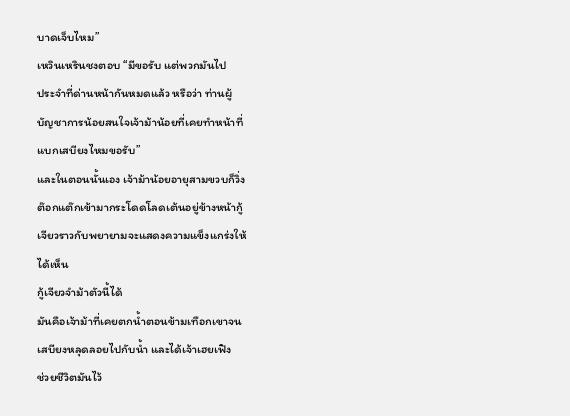บาดเจ็บไหม”
เหวินเหรินชงตอบ “มีขอรับ แต่พวกมันไป
ประจำที่ด่านหน้ากันหมดแล้ว หรือว่า ท่านผู้
บัญชาการน้อยสนใจเจ้าม้าน้อยที่เคยทำหน้าที่
แบกเสบียงไหมขอรับ”
และในตอนนั้นเอง เจ้าม้าน้อยอายุสามขวบก็วิ่ง
ต๊อกแต๊กเข้ามากระโดดโลดเต้นอยู่ข้างหน้ากู้
เจียวราวกับพยายามจะแสดงความแข็งแกร่งให้
ได้เห็น
กู้เจียวจำม้าตัวนี้ได้
มันคือเจ้าม้าที่เคยตกน้ำตอนข้ามเทือกเขาจน
เสบียงหลุดลอยไปกับน้ำ และได้เจ้าเฮยเฟิง
ช่วยชีวิตมันไว้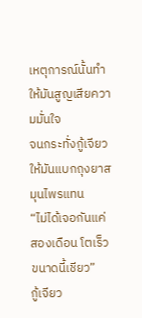เหตุการณ์นั้นทำให้มันสูญเสียความมั่นใจ
จนกระทั่งกู้เจียวให้มันแบกถุงยาสมุนไพรแทน
“ไม่ได้เจอกันแค่สองเดือน โตเร็วขนาดนี้เชียว”
กู้เจียว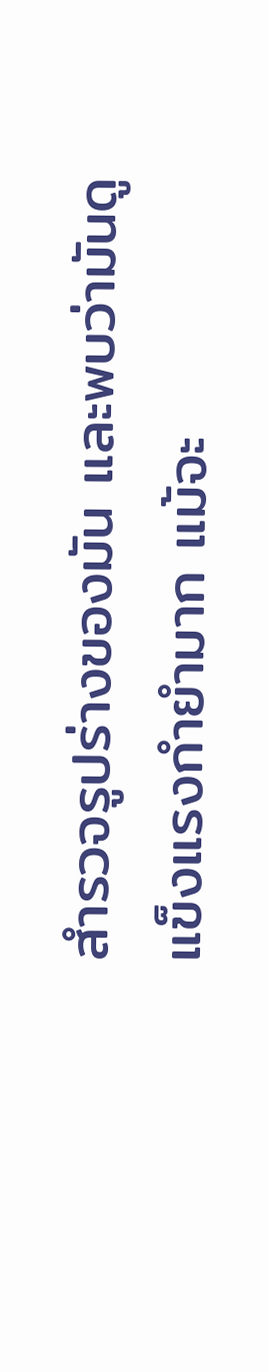สำรวจรูปร่างของมัน และพบว่ามันดู
แข็งแรงกำยำมาก แม้จะ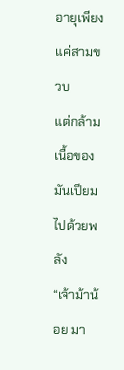อายุเพียงแค่สามขวบ
แต่กล้ามเนื้อของมันเปียมไปด้วยพลัง
“เจ้าม้าน้อย มา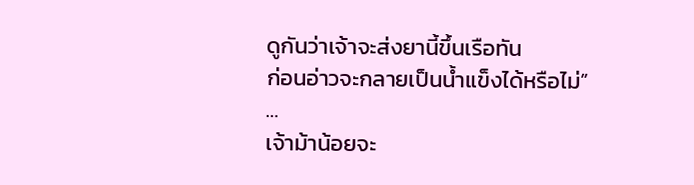ดูกันว่าเจ้าจะส่งยานี้ขึ้นเรือทัน
ก่อนอ่าวจะกลายเป็นน้ำแข็งได้หรือไม่”
…
เจ้าม้าน้อยจะ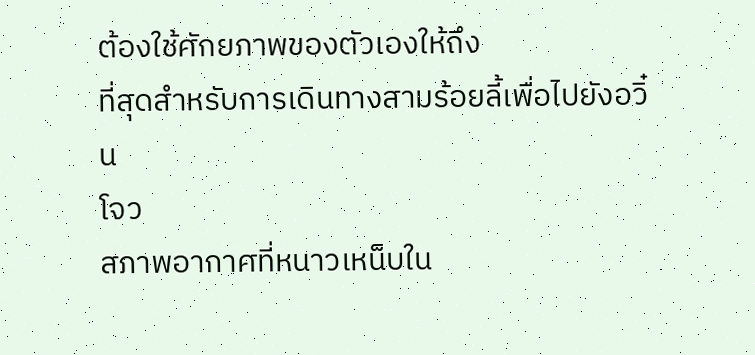ต้องใช้ศักยภาพของตัวเองให้ถึง
ที่สุดสำหรับการเดินทางสามร้อยลี้เพื่อไปยังอวิ๋น
โจว
สภาพอากาศที่หนาวเหน็บใน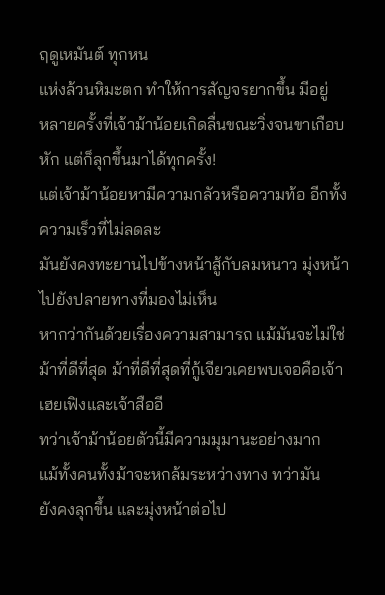ฤดูเหมันต์ ทุกหน
แห่งล้วนหิมะตก ทำให้การสัญจรยากขึ้น มีอยู่
หลายครั้งที่เจ้าม้าน้อยเกิดลื่นขณะวิ่งจนขาเกือบ
หัก แต่ก็ลุกขึ้นมาได้ทุกครั้ง!
แต่เจ้าม้าน้อยหามีความกลัวหรือความท้อ อีกทั้ง
ความเร็วที่ไม่ลดละ
มันยังคงทะยานไปข้างหน้าสู้กับลมหนาว มุ่งหน้า
ไปยังปลายทางที่มองไม่เห็น
หากว่ากันด้วยเรื่องความสามารถ แม้มันจะไม่ใช่
ม้าที่ดีที่สุด ม้าที่ดีที่สุดที่กู้เจียวเคยพบเจอคือเจ้า
เฮยเฟิงและเจ้าสืออี
ทว่าเจ้าม้าน้อยตัวนี้มีความมุมานะอย่างมาก
แม้ทั้งคนทั้งม้าจะหกล้มระหว่างทาง ทว่ามัน
ยังคงลุกขึ้น และมุ่งหน้าต่อไป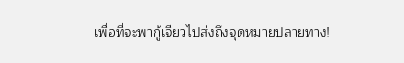เพื่อที่จะพากู้เจียวไปส่งถึงจุดหมายปลายทาง!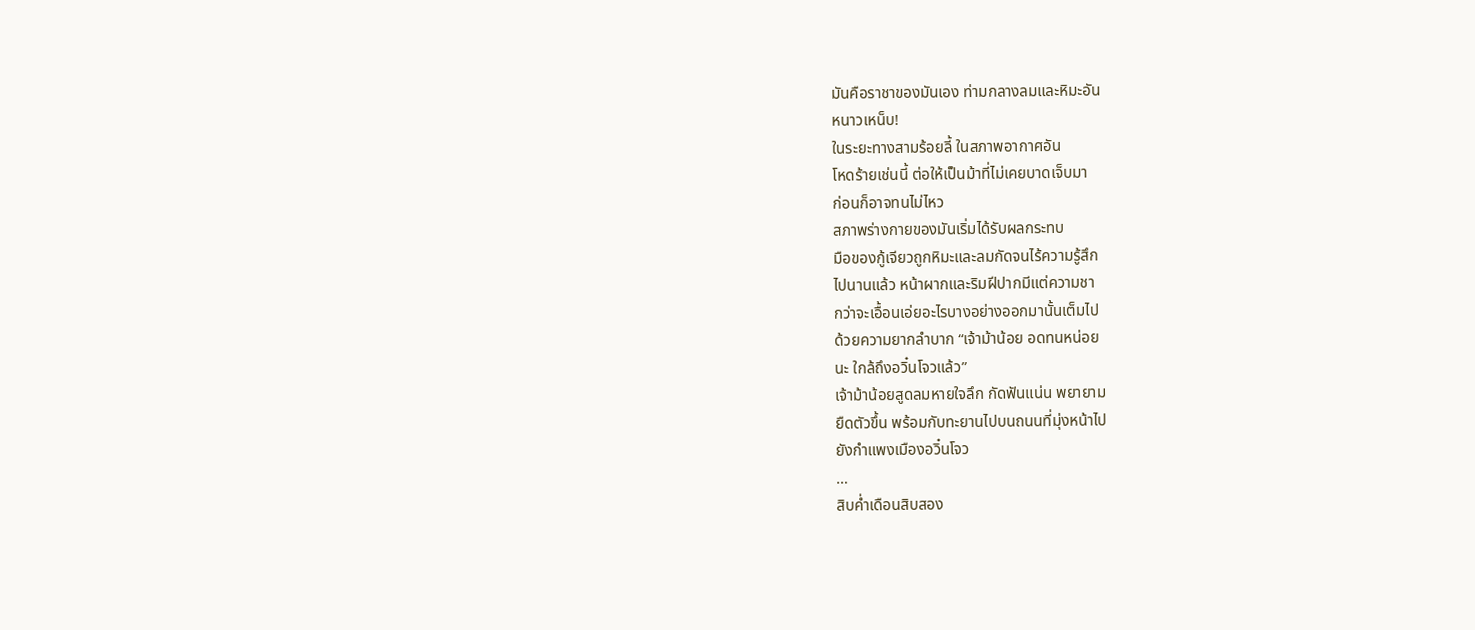มันคือราชาของมันเอง ท่ามกลางลมและหิมะอัน
หนาวเหน็บ!
ในระยะทางสามร้อยลี้ ในสภาพอากาศอัน
โหดร้ายเช่นนี้ ต่อให้เป็นม้าที่ไม่เคยบาดเจ็บมา
ก่อนก็อาจทนไม่ไหว
สภาพร่างกายของมันเริ่มได้รับผลกระทบ
มือของกู้เจียวถูกหิมะและลมกัดจนไร้ความรู้สึก
ไปนานแล้ว หน้าผากและริมฝีปากมีแต่ความชา
กว่าจะเอื้อนเอ่ยอะไรบางอย่างออกมานั้นเต็มไป
ด้วยความยากลำบาก “เจ้าม้าน้อย อดทนหน่อย
นะ ใกล้ถึงอวิ๋นโจวแล้ว”
เจ้าม้าน้อยสูดลมหายใจลึก กัดฟันแน่น พยายาม
ยืดตัวขึ้น พร้อมกับทะยานไปบนถนนที่มุ่งหน้าไป
ยังกำแพงเมืองอวิ๋นโจว
…
สิบค่ำเดือนสิบสอง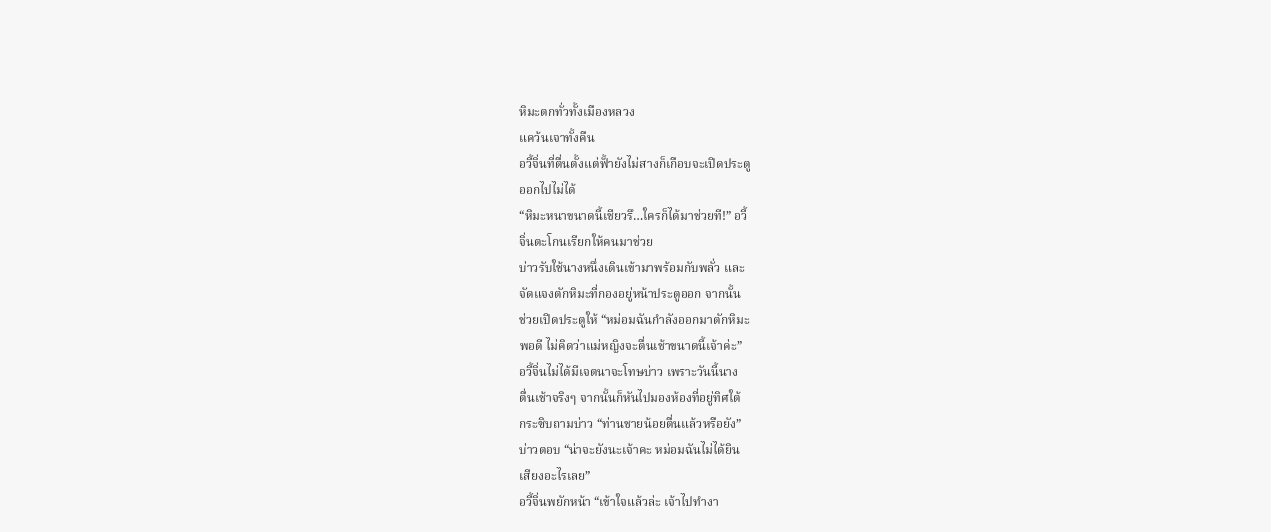หิมะตกทั่วทั้งเมืองหลวง
แคว้นเจาทั้งคืน
อวี้จิ่นที่ตื่นตั้งแต่ฟั้ายังไม่สางก็เกือบจะเปิดประตู
ออกไปไม่ได้
“หิมะหนาขนาดนี้เชียวรึ…ใครก็ได้มาช่วยที!” อวี้
จิ่นตะโกนเรียกให้คนมาช่วย
บ่าวรับใช้นางหนึ่งเดินเข้ามาพร้อมกับพลั่ว และ
จัดแจงตักหิมะที่กองอยู่หน้าประตูออก จากนั้น
ช่วยเปิดประตูให้ “หม่อมฉันกำลังออกมาตักหิมะ
พอดี ไม่คิดว่าแม่หญิงจะตื่นเช้าขนาดนี้เจ้าค่ะ”
อวี้จิ่นไม่ได้มีเจตนาจะโทษบ่าว เพราะวันนี้นาง
ตื่นเช้าจริงๆ จากนั้นก็หันไปมองห้องที่อยู่ทิศใต้
กระซิบถามบ่าว “ท่านชายน้อยตื่นแล้วหรือยัง”
บ่าวตอบ “น่าจะยังนะเจ้าคะ หม่อมฉันไม่ได้ยิน
เสียงอะไรเลย”
อวี้จิ่นพยักหน้า “เข้าใจแล้วล่ะ เจ้าไปทำงา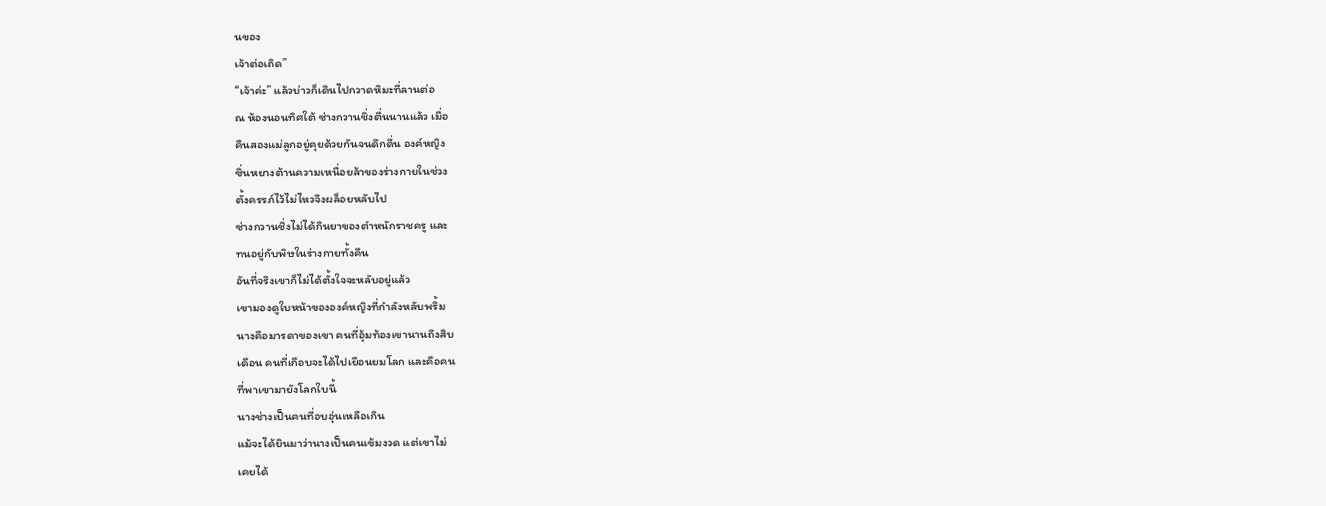นของ
เจ้าต่อเถิด”
“เจ้าค่ะ” แล้วบ่าวก็เดินไปกวาดหิมะที่ลานต่อ
ณ ห้องนอนทิศใต้ ซ่างกวานชิ่งตื่นนานแล้ว เมื่อ
คืนสองแม่ลูกอยู่คุยด้วยกันจนดึกดื่น องค์หญิง
ซิ่นหยางต้านความเหนื่อยล้าของร่างกายในช่วง
ตั้งครรภ์ไว้ไม่ไหวจึงผล็อยหลับไป
ซ่างกวานชิ่งไม่ได้กินยาของตำหนักราชครู และ
ทนอยู่กับพิษในร่างกายทั้งคืน
อันที่จริงเขาก็ไม่ได้ตั้งใจจะหลับอยู่แล้ว
เขามองดูใบหน้าขององค์หญิงที่กำลังหลับพริ้ม
นางคือมารดาของเขา คนที่อุ้มท้องเขานานถึงสิบ
เดือน คนที่เกือบจะได้ไปเยือนยมโลก และคือคน
ที่พาเขามายังโลกใบนี้
นางช่างเป็นคนที่อบอุ่นเหลือเกิน
แม้จะได้ยินมาว่านางเป็นคนเข้มงวด แต่เขาไม่
เคยได้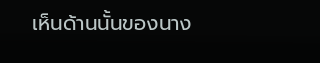เห็นด้านนั้นของนาง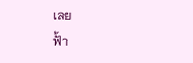เลย
ฟั้า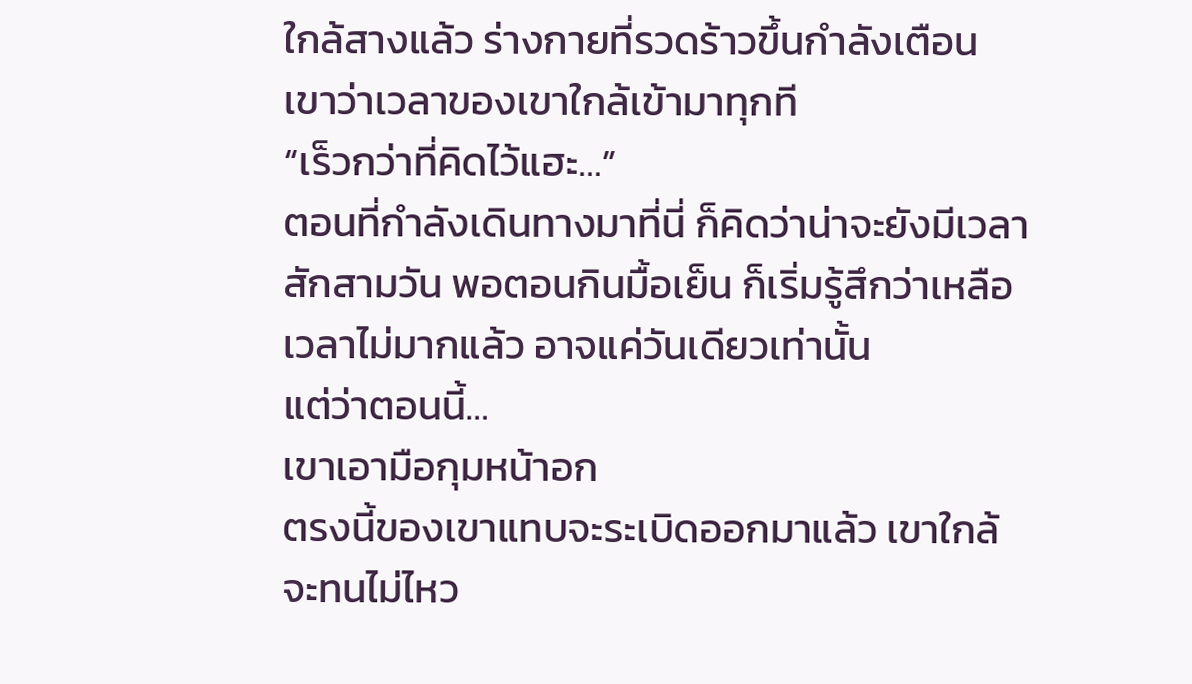ใกล้สางแล้ว ร่างกายที่รวดร้าวขึ้นกำลังเตือน
เขาว่าเวลาของเขาใกล้เข้ามาทุกที
“เร็วกว่าที่คิดไว้แฮะ…”
ตอนที่กำลังเดินทางมาที่นี่ ก็คิดว่าน่าจะยังมีเวลา
สักสามวัน พอตอนกินมื้อเย็น ก็เริ่มรู้สึกว่าเหลือ
เวลาไม่มากแล้ว อาจแค่วันเดียวเท่านั้น
แต่ว่าตอนนี้…
เขาเอามือกุมหน้าอก
ตรงนี้ของเขาแทบจะระเบิดออกมาแล้ว เขาใกล้
จะทนไม่ไหว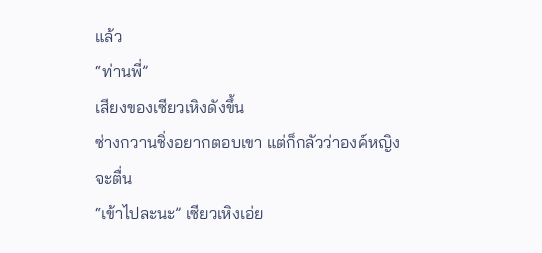แล้ว
“ท่านพี่”
เสียงของเซียวเหิงดังขึ้น
ซ่างกวานชิ่งอยากตอบเขา แต่ก็กลัวว่าองค์หญิง
จะตื่น
“เข้าไปละนะ” เซียวเหิงเอ่ย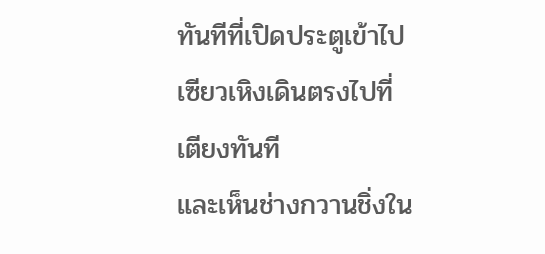ทันทีที่เปิดประตูเข้าไป เซียวเหิงเดินตรงไปที่
เตียงทันที
และเห็นช่างกวานชิ่งใน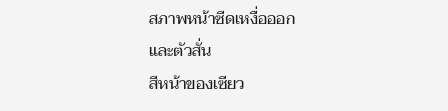สภาพหน้าซีดเหงื่อออก
และตัวสั่น
สีหน้าของเซียว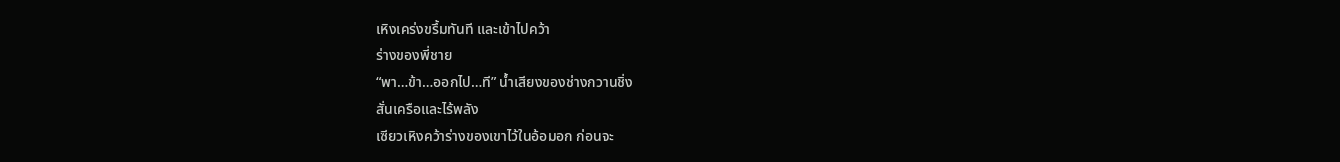เหิงเคร่งขรึ้มทันที และเข้าไปคว้า
ร่างของพี่ชาย
“พา…ข้า…ออกไป…ที” น้ำเสียงของช่างกวานชิ่ง
สั่นเครือและไร้พลัง
เซียวเหิงคว้าร่างของเขาไว้ในอ้อมอก ก่อนจะ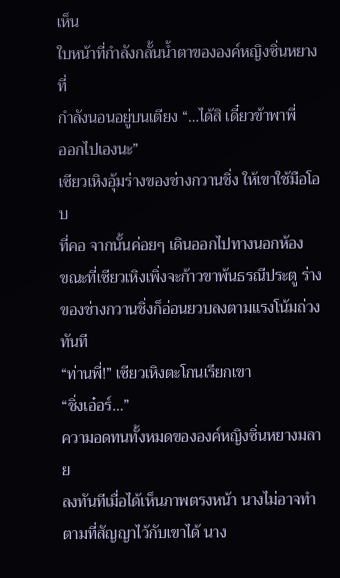เห็น
ใบหน้าที่กำลังกลั้นน้ำตาขององค์หญิงซิ่นหยางที่
กำลังนอนอยู่บนเตียง “…ได้สิ เดี๋ยวข้าพาพี่
ออกไปเองนะ”
เซียวเหิงอุ้มร่างของช่างกวานชิ่ง ให้เขาใช้มือโอบ
ที่คอ จากนั้นค่อยๆ เดินออกไปทางนอกห้อง
ขณะที่เซียวเหิงเพิ่งจะก้าวขาพ้นธรณีประตู ร่าง
ของช่างกวานชิ่งก็อ่อนยวบลงตามแรงโน้มถ่วง
ทันที
“ท่านพี่!” เซียวเหิงตะโกนเรียกเขา
“ชิ่งเอ๋อร์…”
ความอดทนทั้งหมดขององค์หญิงซิ่นหยางมลาย
ลงทันทีเมื่อได้เห็นภาพตรงหน้า นางไม่อาจทำ
ตามที่สัญญาไว้กับเขาได้ นาง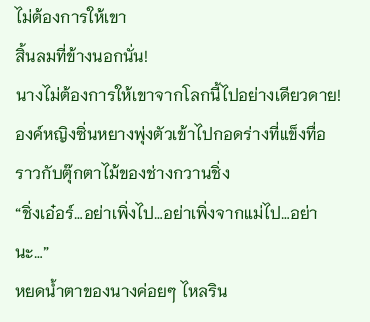ไม่ต้องการให้เขา
สิ้นลมที่ข้างนอกนั่น!
นางไม่ต้องการให้เขาจากโลกนี้ไปอย่างเดียวดาย!
องค์หญิงซิ่นหยางพุ่งตัวเข้าไปกอดร่างที่แข็งทื่อ
ราวกับตุ๊กตาไม้ของช่างกวานชิ่ง
“ชิ่งเอ๋อร์…อย่าเพิ่งไป…อย่าเพิ่งจากแม่ไป…อย่า
นะ…”
หยดน้ำตาของนางค่อยๆ ไหลริน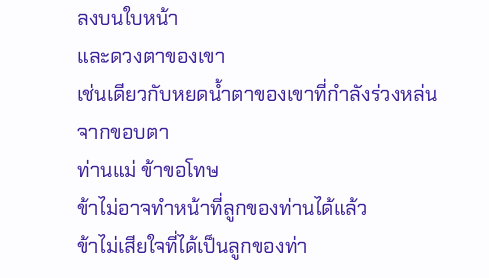ลงบนใบหน้า
และดวงตาของเขา
เช่นเดียวกับหยดน้ำตาของเขาที่กำลังร่วงหล่น
จากขอบตา
ท่านแม่ ข้าขอโทษ
ข้าไม่อาจทำหน้าที่ลูกของท่านได้แล้ว
ข้าไม่เสียใจที่ได้เป็นลูกของท่า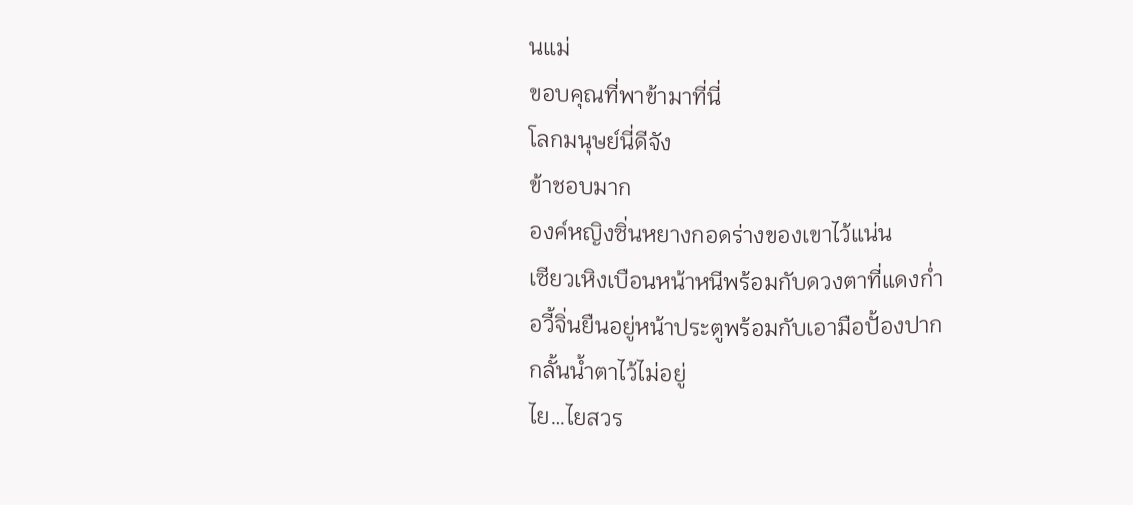นแม่
ขอบคุณที่พาข้ามาที่นี่
โลกมนุษย์นี่ดีจัง
ข้าชอบมาก
องค์หญิงซิ่นหยางกอดร่างของเขาไว้แน่น
เซียวเหิงเบือนหน้าหนีพร้อมกับดวงตาที่แดงก่ำ
อวี้จิ่นยืนอยู่หน้าประตูพร้อมกับเอามือปั้องปาก
กลั้นน้ำตาไว้ไม่อยู่
ไย…ไยสวร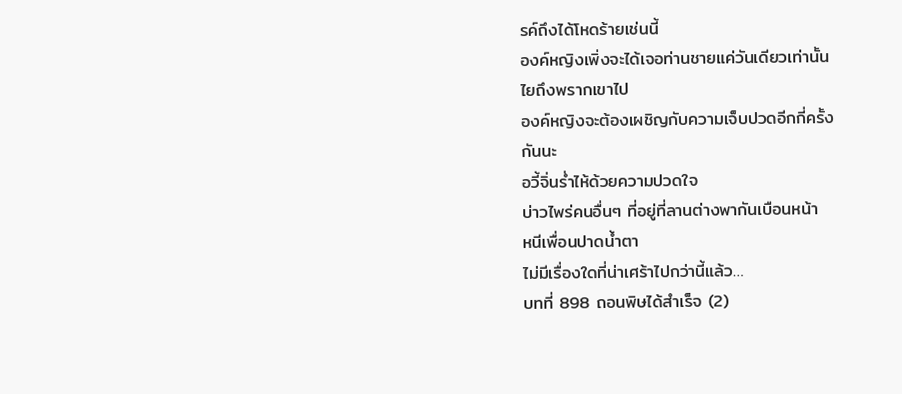รค์ถึงได้โหดร้ายเช่นนี้
องค์หญิงเพิ่งจะได้เจอท่านชายแค่วันเดียวเท่านั้น
ไยถึงพรากเขาไป
องค์หญิงจะต้องเผชิญกับความเจ็บปวดอีกกี่ครั้ง
กันนะ
อวี้จิ่นร่ำไห้ด้วยความปวดใจ
บ่าวไพร่คนอื่นๆ ที่อยู่ที่ลานต่างพากันเบือนหน้า
หนีเพื่อนปาดน้ำตา
ไม่มีเรื่องใดที่น่าเศร้าไปกว่านี้แล้ว…
บทที่ 898 ถอนพิษได้สำเร็จ (2)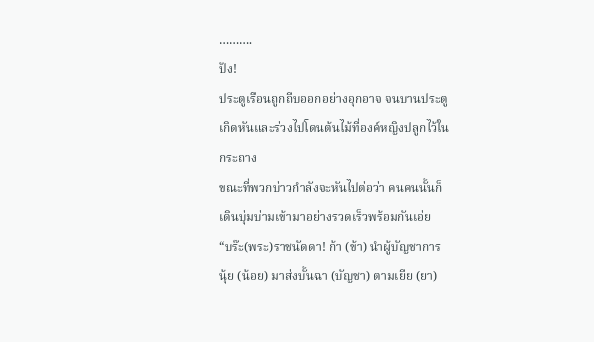……….
ปัง!
ประตูเรือนถูกถีบออกอย่างอุกอาจ จนบานประตู
เกิดหันและร่วงไปโดนต้นไม้ที่องค์หญิงปลูกไว้ใน
กระถาง
ขณะที่พวกบ่าวกำลังจะหันไปต่อว่า คนคนนั้นก็
เดินบุ่มบ่ามเข้ามาอย่างรวดเร็วพร้อมกันเอ่ย
“บร๊ะ(พระ)ราชนัดดา! ก้า (ข้า) นำผู้บัญชาการ
นุ้ย (น้อย) มาส่งบั้นฉา (บัญชา) ตามเยีย (ยา)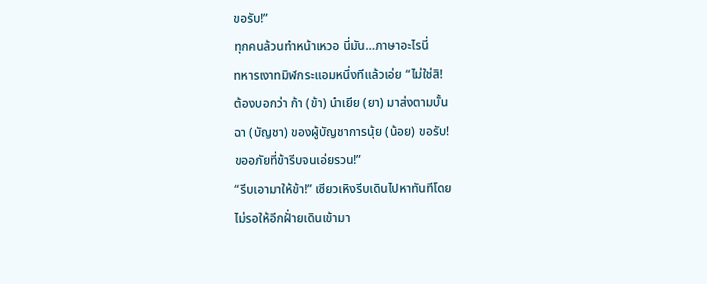ขอรับ!”
ทุกคนล้วนทำหน้าเหวอ นี่มัน…ภาษาอะไรนี่
ทหารเงาทมิฬกระแอมหนึ่งทีแล้วเอ่ย “ไม่ใช่สิ!
ต้องบอกว่า ก้า (ข้า) นำเยีย (ยา) มาส่งตามบั้น
ฉา (บัญชา) ของผู้บัญชาการนุ้ย (น้อย) ขอรับ!
ขออภัยที่ข้ารีบจนเอ่ยรวน!”
“รีบเอามาให้ข้า!” เซียวเหิงรีบเดินไปหาทันทีโดย
ไม่รอให้อีกฝั่ายเดินเข้ามา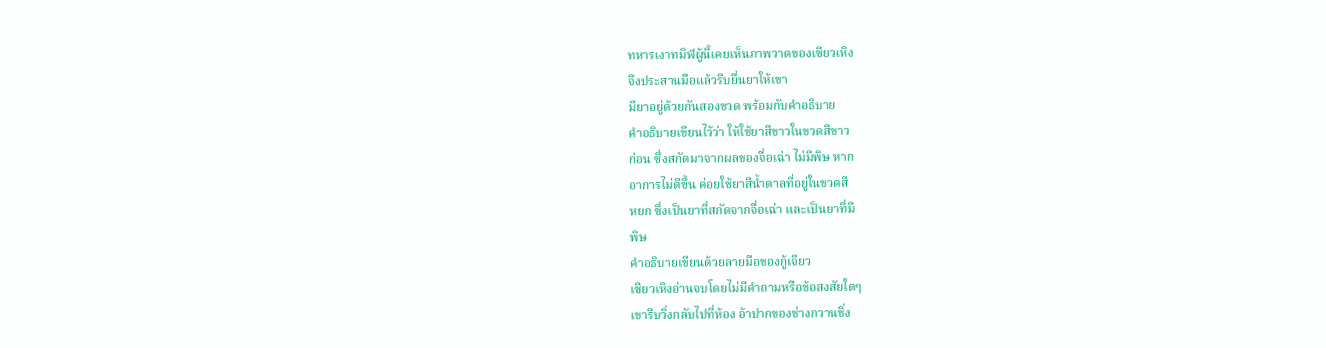ทหารเงาทมิฬผู้นี้เคยเห็นภาพวาดของเซียวเหิง
จึงประสานมือแล้วรีบยื่นยาให้เขา
มียาอยู่ด้วยกันสองขวด พร้อมกับคำอธิบาย
คำอธิบายเขียนไว้ว่า ให้ใช้ยาสีขาวในขวดสีขาว
ก่อน ซึ่งสกัดมาจากผลของจื่อเฉ่า ไม่มีพิษ หาก
อาการไม่ดีขึ้น ค่อยใช้ยาสีน้ำตาลที่อยู่ในขวดสี
หยก ซึ่งเป็นยาที่สกัดจากจื่อเฉ่า และเป็นยาที่มี
พิษ
คำอธิบายเขียนด้วยลายมือของกู้เจียว
เซียวเหิงอ่านจบโดยไม่มีคำถามหรือข้อสงสัยใดๆ
เขารีบวิ่งกลับไปที่ห้อง อ้าปากของช่างกวานชิ่ง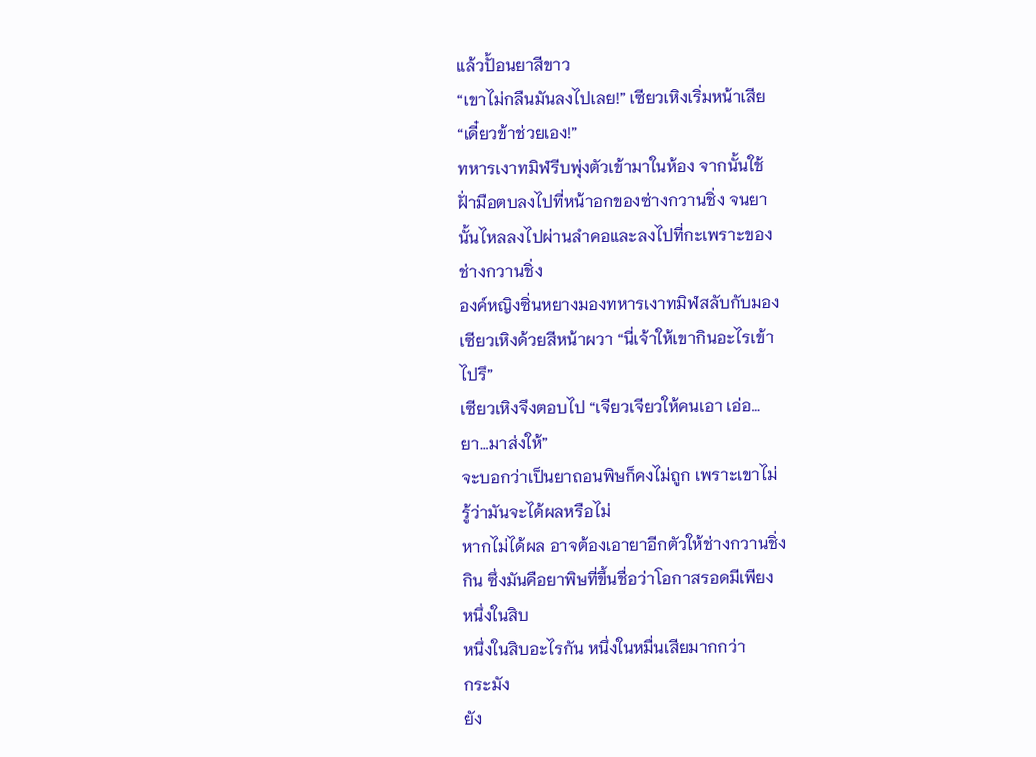แล้วปั้อนยาสีขาว
“เขาไม่กลืนมันลงไปเลย!” เซียวเหิงเริ่มหน้าเสีย
“เดี๋ยวข้าช่วยเอง!”
ทหารเงาทมิฬรีบพุ่งตัวเข้ามาในห้อง จากนั้นใช้
ฝั่ามือตบลงไปที่หน้าอกของซ่างกวานชิ่ง จนยา
นั้นไหลลงไปผ่านลำคอและลงไปที่กะเพราะของ
ช่างกวานชิ่ง
องค์หญิงซิ่นหยางมองทหารเงาทมิฬสลับกับมอง
เซียวเหิงด้วยสีหน้าผวา “นี่เจ้าให้เขากินอะไรเข้า
ไปรึ”
เซียวเหิงจึงตอบไป “เจียวเจียวให้คนเอา เอ่อ…
ยา…มาส่งให้”
จะบอกว่าเป็นยาถอนพิษก็คงไม่ถูก เพราะเขาไม่
รู้ว่ามันจะได้ผลหรือไม่
หากไม่ได้ผล อาจต้องเอายาอีกตัวให้ช่างกวานชิ่ง
กิน ซึ่งมันคือยาพิษที่ขึ้นชื่อว่าโอกาสรอดมีเพียง
หนึ่งในสิบ
หนึ่งในสิบอะไรกัน หนึ่งในหมื่นเสียมากกว่า
กระมัง
ยัง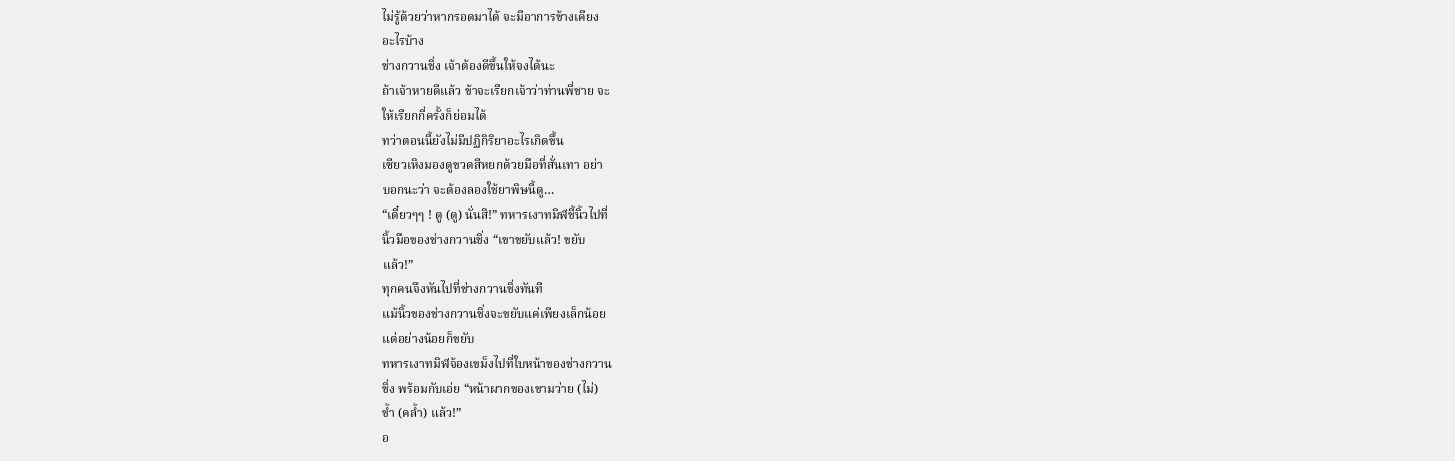ไม่รู้ด้วยว่าหากรอดมาได้ จะมีอาการข้างเคียง
อะไรบ้าง
ช่างกวานชิ่ง เจ้าต้องดีขึ้นให้จงได้นะ
ถ้าเจ้าหายดีแล้ว ข้าจะเรียกเจ้าว่าท่านพี่ชาย จะ
ให้เรียกกี่ครั้งก็ย่อมได้
ทว่าตอนนี้ยังไม่มีปฏิกิริยาอะไรเกิดขึ้น
เซียวเหิงมองดูขวดสีหยกด้วยมือที่สั่นเทา อย่า
บอกนะว่า จะต้องลองใช้ยาพิษนี้ดู…
“เดี๋ยวๆๆ ! ตู (ดู) นั่นสิ!” ทหารเงาทมิฬชี้นิ้วไปที่
นิ้วมือของช่างกวานชิ่ง “เขาขยับแล้ว! ขยับ
แล้ว!”
ทุกคนจึงหันไปที่ช่างกวานชิ่งทันที
แม้นิ้วของช่างกวานชิ่งจะขยับแค่เพียงเล็กน้อย
แต่อย่างน้อยก็ขยับ
ทหารเงาทมิฬจ้องเขม็งไปที่ใบหน้าของช่างกวาน
ชิ่ง พร้อมกับเอ่ย “หน้าผากของเขามว่าย (ไม่)
ข้ำ (คล้ำ) แล้ว!”
อ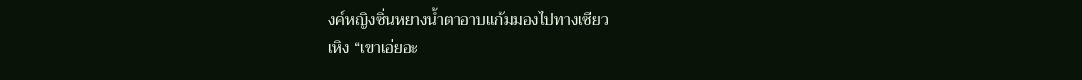งค์หญิงซิ่นหยางน้ำตาอาบแก้มมองไปทางเซียว
เหิง “เขาเอ่ยอะ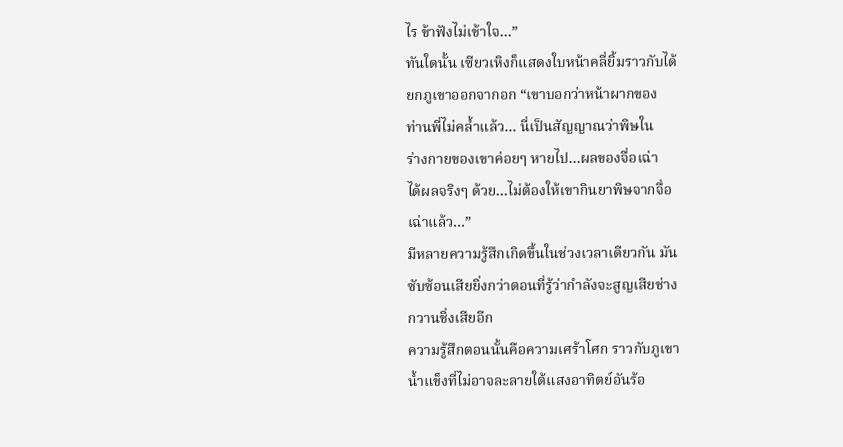ไร ข้าฟังไม่เข้าใจ…”
ทันใดนั้น เซียวเหิงก็แสดงใบหน้าคลี่ยิ้มราวกับได้
ยกภูเขาออกจากอก “เขาบอกว่าหน้าผากของ
ท่านพี่ไม่คล้ำแล้ว… นี่เป็นสัญญาณว่าพิษใน
ร่างกายของเขาค่อยๆ หายไป…ผลของจื่อเฉ่า
ได้ผลจริงๆ ด้วย…ไม่ต้องให้เขากินยาพิษจากจื่อ
เฉ่าแล้ว…”
มีหลายความรู้สึกเกิดขึ้นในช่วงเวลาเดียวกัน มัน
ซับซ้อนเสียยิ่งกว่าตอนที่รู้ว่ากำลังจะสูญเสียช่าง
กวานชิ่งเสียอีก
ความรู้สึกตอนนั้นคือความเศร้าโศก ราวกับภูเขา
น้ำแข็งที่ไม่อาจละลายใต้แสงอาทิตย์อันร้อ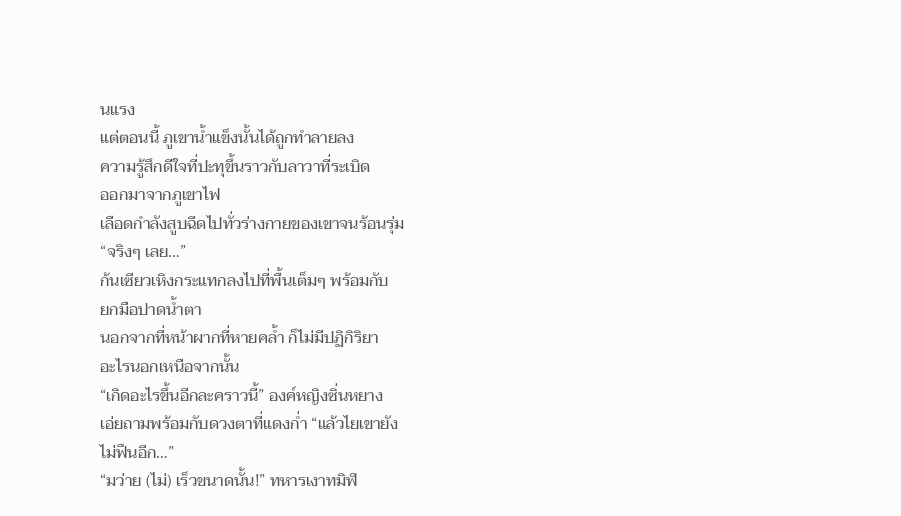นแรง
แต่ตอนนี้ ภูเขาน้ำแข็งนั้นได้ถูกทำลายลง
ความรู้สึกดีใจที่ปะทุขึ้นราวกับลาวาที่ระเบิด
ออกมาจากภูเขาไฟ
เลือดกำลังสูบฉีดไปทั่วร่างกายของเขาจนร้อนรุ่ม
“จริงๆ เลย…”
ก้นเซียวเหิงกระแทกลงไปที่พื้นเต็มๆ พร้อมกับ
ยกมือปาดน้ำตา
นอกจากที่หน้าผากที่หายคล้ำ ก็ไม่มีปฏิกิริยา
อะไรนอกเหนือจากนั้น
“เกิดอะไรขึ้นอีกละคราวนี้” องค์หญิงซิ่นหยาง
เอ่ยถามพร้อมกับดวงตาที่แดงก่ำ “แล้วไยเขายัง
ไม่ฟืนอีก…”
“มว่าย (ไม่) เร็วขนาดนั้น!” ทหารเงาทมิฬ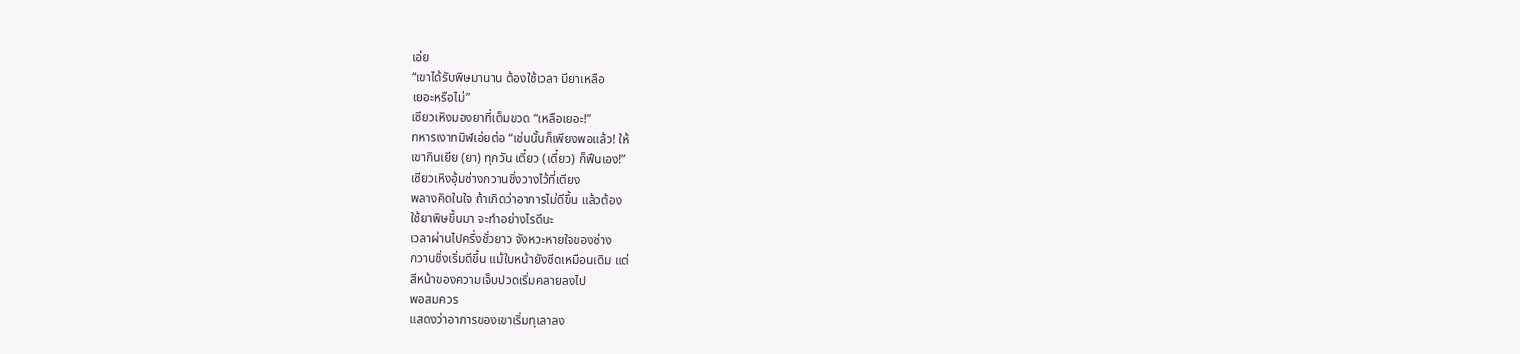เอ่ย
“เขาได้รับพิษมานาน ต้องใช้เวลา มียาเหลือ
เยอะหรือไม่”
เซียวเหิงมองยาที่เต็มขวด “เหลือเยอะ!”
ทหารเงาทมิฬเอ่ยต่อ “เช่นนั้นก็เพียงพอแล้ว! ให้
เขากินเยีย (ยา) ทุกวัน เตี๋ยว (เดี๋ยว) ก็ฟืนเอง!”
เซียวเหิงอุ้มซ่างกวานชิ่งวางไว้ที่เตียง
พลางคิดในใจ ถ้าเกิดว่าอาการไม่ดีขึ้น แล้วต้อง
ใช้ยาพิษขึ้นมา จะทำอย่างไรดีนะ
เวลาผ่านไปครึ่งชั่วยาว จังหวะหายใจของซ่าง
กวานชิ่งเริ่มดีขึ้น แม้ใบหน้ายังซีดเหมือนเดิม แต่
สีหน้าของความเจ็บปวดเริ่มคลายลงไป
พอสมควร
แสดงว่าอาการของเขาเริ่มทุเลาลง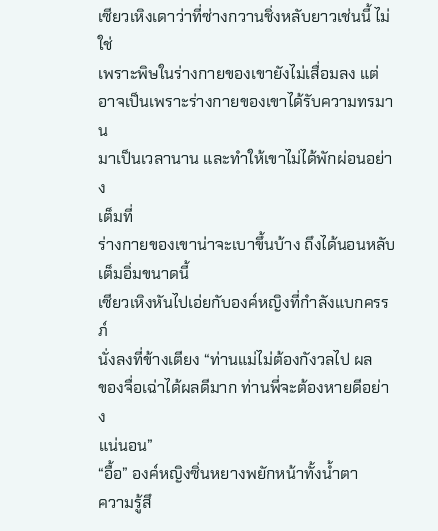เซียวเหิงเดาว่าที่ซ่างกวานชิ่งหลับยาวเช่นนี้ ไม่ใช่
เพราะพิษในร่างกายของเขายังไม่เสื่อมลง แต่
อาจเป็นเพราะร่างกายของเขาได้รับความทรมาน
มาเป็นเวลานาน และทำให้เขาไม่ได้พักผ่อนอย่าง
เต็มที่
ร่างกายของเขาน่าจะเบาขึ้นบ้าง ถึงได้นอนหลับ
เต็มอิ่มขนาดนี้
เซียวเหิงหันไปเอ่ยกับองค์หญิงที่กำลังแบกครรภ์
นั่งลงที่ข้างเตียง “ท่านแม่ไม่ต้องกังวลไป ผล
ของจื่อเฉ่าได้ผลดีมาก ท่านพี่จะต้องหายดีอย่าง
แน่นอน”
“อื้อ” องค์หญิงซิ่นหยางพยักหน้าทั้งน้ำตา
ความรู้สึ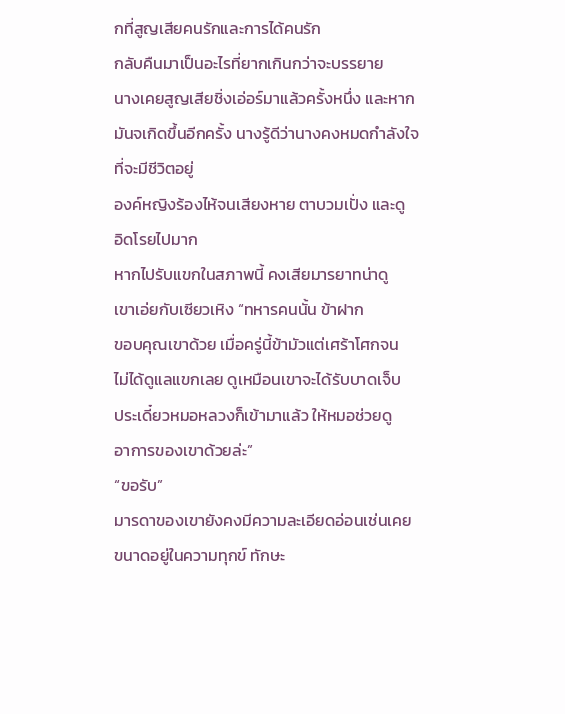กที่สูญเสียคนรักและการได้คนรัก
กลับคืนมาเป็นอะไรที่ยากเกินกว่าจะบรรยาย
นางเคยสูญเสียชิ่งเอ่อร์มาแล้วครั้งหนึ่ง และหาก
มันจเกิดขึ้นอีกครั้ง นางรู้ดีว่านางคงหมดกำลังใจ
ที่จะมีชีวิตอยู่
องค์หญิงร้องไห้จนเสียงหาย ตาบวมเปั่ง และดู
อิดโรยไปมาก
หากไปรับแขกในสภาพนี้ คงเสียมารยาทน่าดู
เขาเอ่ยกับเซียวเหิง “ทหารคนนั้น ข้าฝาก
ขอบคุณเขาด้วย เมื่อครู่นี้ข้ามัวแต่เศร้าโศกจน
ไม่ได้ดูแลแขกเลย ดูเหมือนเขาจะได้รับบาดเจ็บ
ประเดี๋ยวหมอหลวงก็เข้ามาแล้ว ให้หมอช่วยดู
อาการของเขาด้วยล่ะ”
“ขอรับ”
มารดาของเขายังคงมีความละเอียดอ่อนเช่นเคย
ขนาดอยู่ในความทุกข์ ทักษะ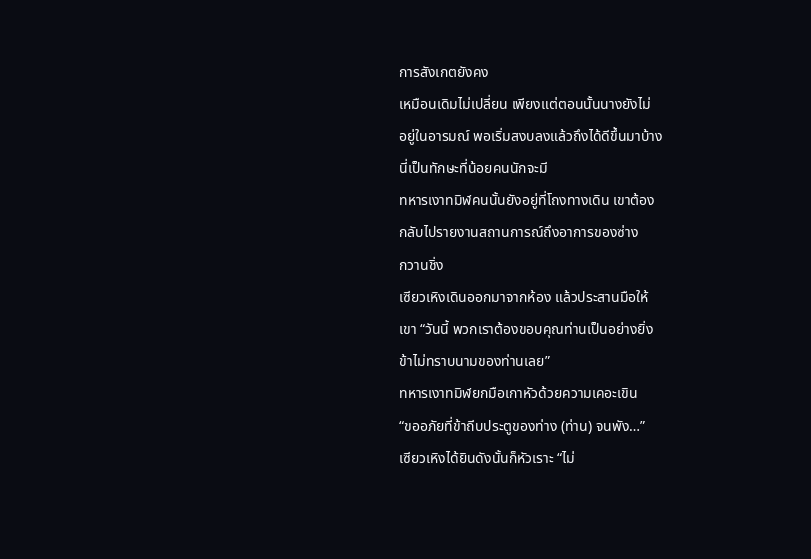การสังเกตยังคง
เหมือนเดิมไม่เปลี่ยน เพียงแต่ตอนนั้นนางยังไม่
อยู่ในอารมณ์ พอเริ่มสงบลงแล้วถึงได้ดีขึ้นมาบ้าง
นี่เป็นทักษะที่น้อยคนนักจะมี
ทหารเงาทมิฬคนนั้นยังอยู่ที่โถงทางเดิน เขาต้อง
กลับไปรายงานสถานการณ์ถึงอาการของซ่าง
กวานชิ่ง
เซียวเหิงเดินออกมาจากห้อง แล้วประสานมือให้
เขา “วันนี้ พวกเราต้องขอบคุณท่านเป็นอย่างยิ่ง
ข้าไม่ทราบนามของท่านเลย”
ทหารเงาทมิฬยกมือเกาหัวด้วยความเคอะเขิน
“ขออภัยที่ข้าถีบประตูของท่าง (ท่าน) จนพัง…”
เซียวเหิงได้ยินดังนั้นก็หัวเราะ “ไม่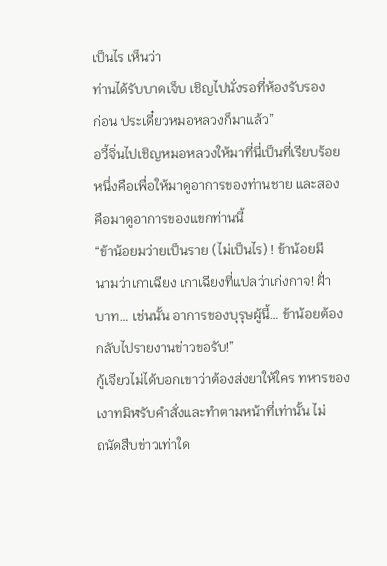เป็นไร เห็นว่า
ท่านได้รับบาดเจ็บ เชิญไปนั่งรอที่ห้องรับรอง
ก่อน ประเดี๋ยวหมอหลวงก็มาแล้ว”
อวี้จิ่นไปเชิญหมอหลวงให้มาที่นี่เป็นที่เรียบร้อย
หนึ่งคือเพื่อให้มาดูอาการของท่านชาย และสอง
คือมาดูอาการของแขกท่านนี้
“ข้าน้อยมว่ายเป็นราย (ไม่เป็นไร) ! ข้าน้อยมี
นามว่าเกาเฉียง เกาเฉียงที่แปลว่าเก่งกาจ! ฝั่า
บาท… เช่นนั้น อาการของบุรุษผู้นี้… ข้าน้อยต้อง
กลับไปรายงานข่าวขอรับ!”
กู้เจียวไม่ได้บอกเขาว่าต้องส่งยาให้ใคร ทหารของ
เงาทมิฬรับคำสั่งและทำตามหน้าที่เท่านั้น ไม่
ถนัดสืบข่าวเท่าใด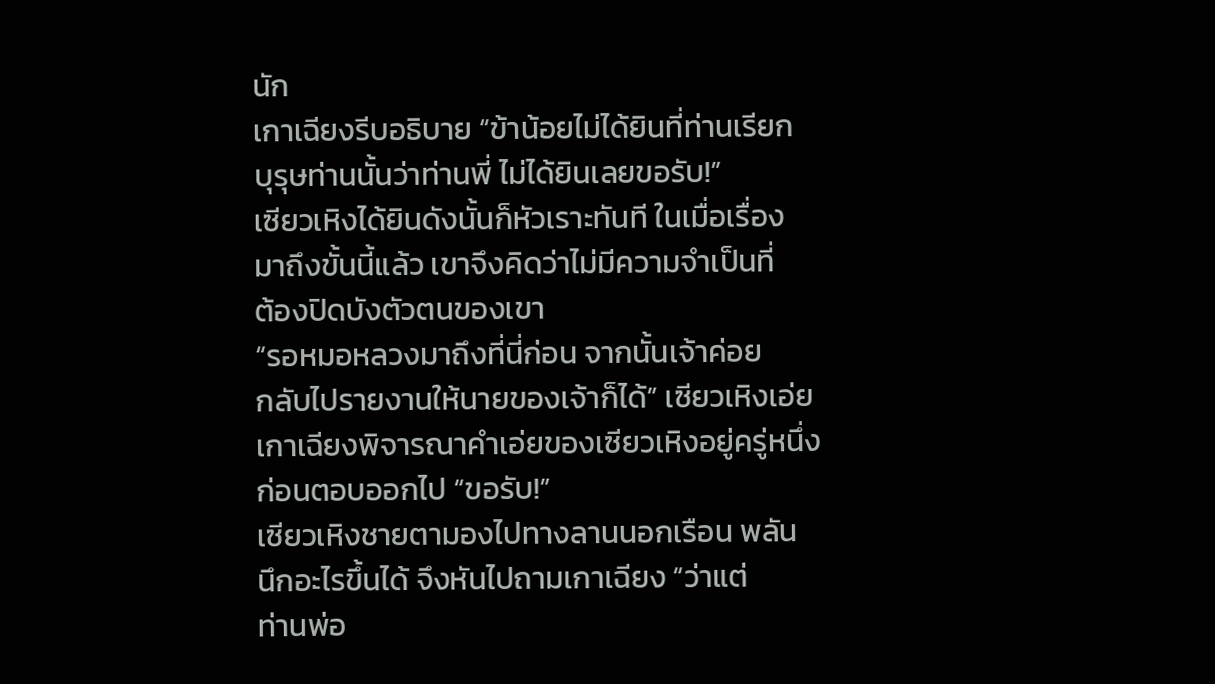นัก
เกาเฉียงรีบอธิบาย “ข้าน้อยไม่ได้ยินที่ท่านเรียก
บุรุษท่านนั้นว่าท่านพี่ ไม่ได้ยินเลยขอรับ!”
เซียวเหิงได้ยินดังนั้นก็หัวเราะทันที ในเมื่อเรื่อง
มาถึงขั้นนี้แล้ว เขาจึงคิดว่าไม่มีความจำเป็นที่
ต้องปิดบังตัวตนของเขา
“รอหมอหลวงมาถึงที่นี่ก่อน จากนั้นเจ้าค่อย
กลับไปรายงานให้นายของเจ้าก็ได้” เซียวเหิงเอ่ย
เกาเฉียงพิจารณาคำเอ่ยของเซียวเหิงอยู่ครู่หนึ่ง
ก่อนตอบออกไป “ขอรับ!”
เซียวเหิงชายตามองไปทางลานนอกเรือน พลัน
นึกอะไรขึ้นได้ จึงหันไปถามเกาเฉียง “ว่าแต่
ท่านพ่อ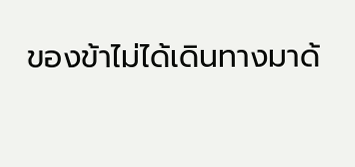ของข้าไม่ได้เดินทางมาด้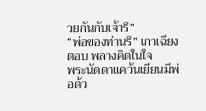วยกันกับเจ้ารึ”
“พ่อของท่านรึ” เกาเฉียงตอบ พลางคิดในใจ
พระนัดดาแคว้นเยียนมีพ่อด้ว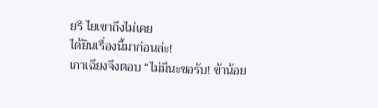ยรึ ไยเขาถึงไม่เคย
ได้ยินเรื่องนี้มาก่อนล่ะ!
เกาเฉียงจึงตอบ “ไม่มีนะขอรับ! ข้าน้อย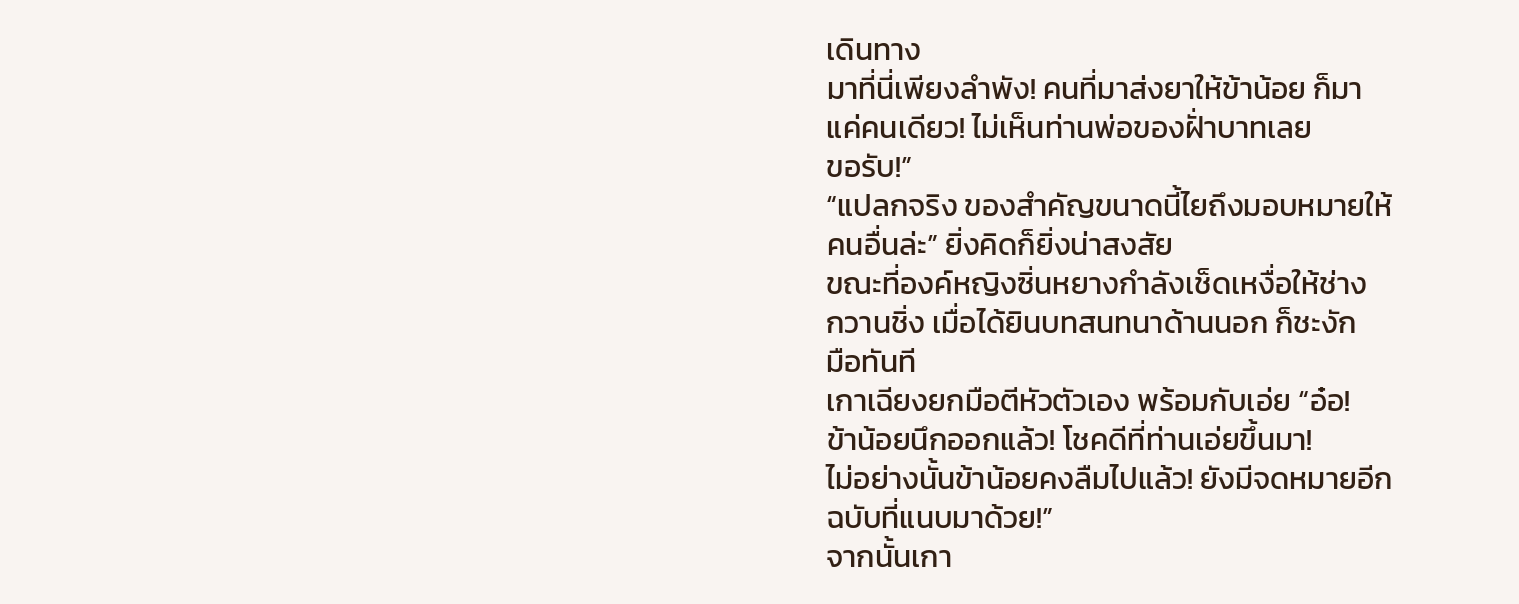เดินทาง
มาที่นี่เพียงลำพัง! คนที่มาส่งยาให้ข้าน้อย ก็มา
แค่คนเดียว! ไม่เห็นท่านพ่อของฝั่าบาทเลย
ขอรับ!”
“แปลกจริง ของสำคัญขนาดนี้ไยถึงมอบหมายให้
คนอื่นล่ะ” ยิ่งคิดก็ยิ่งน่าสงสัย
ขณะที่องค์หญิงซิ่นหยางกำลังเช็ดเหงื่อให้ช่าง
กวานชิ่ง เมื่อได้ยินบทสนทนาด้านนอก ก็ชะงัก
มือทันที
เกาเฉียงยกมือตีหัวตัวเอง พร้อมกับเอ่ย “อ๋อ!
ข้าน้อยนึกออกแล้ว! โชคดีที่ท่านเอ่ยขึ้นมา!
ไม่อย่างนั้นข้าน้อยคงลืมไปแล้ว! ยังมีจดหมายอีก
ฉบับที่แนบมาด้วย!”
จากนั้นเกา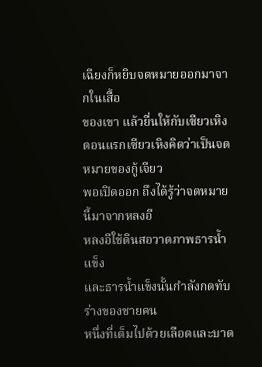เฉียงก็หยิบจดหมายออกมาจากในเสื้อ
ของเขา แล้วยื่นให้กับเซียวเหิง
ตอนแรกเซียวเหิงคิดว่าเป็นจดหมายของกู้เจียว
พอเปิดออก ถึงได้รู้ว่าจดหมายนี้มาจากหลงอี
หลงอีใช้ดินสอวาดภาพธารน้ำแข็ง
และธารน้ำแข็งนั้นกำลังกดทับร่างของชายคน
หนึ่งที่เต็มไปด้วยเลือดและบาด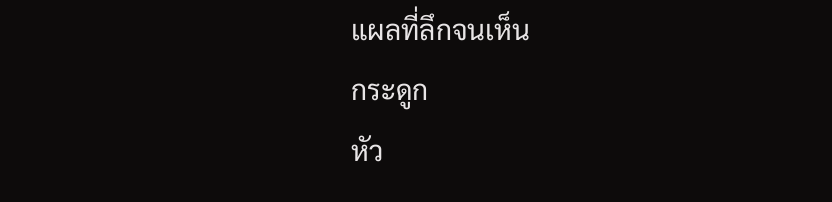แผลที่ลึกจนเห็น
กระดูก
หัว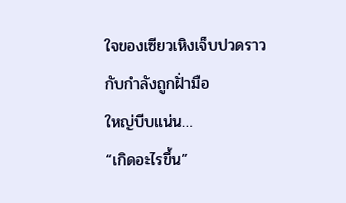ใจของเซียวเหิงเจ็บปวดราวกับกำลังถูกฝั่ามือ
ใหญ่บีบแน่น…
“เกิดอะไรขึ้น”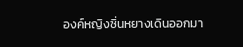องค์หญิงซิ่นหยางเดินออกมา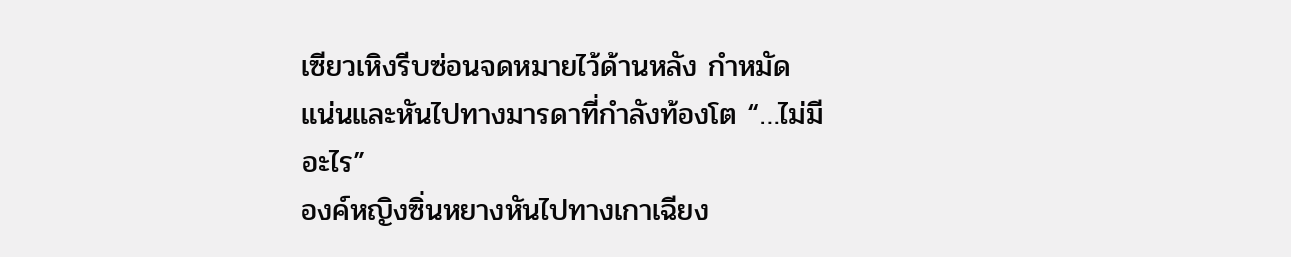เซียวเหิงรีบซ่อนจดหมายไว้ด้านหลัง กำหมัด
แน่นและหันไปทางมารดาที่กำลังท้องโต “…ไม่มี
อะไร”
องค์หญิงซิ่นหยางหันไปทางเกาเฉียง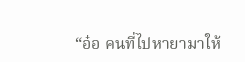“อ๋อ คนที่ไปหายามาให้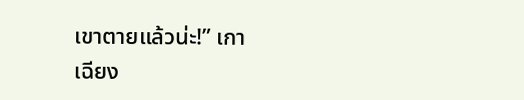เขาตายแล้วน่ะ!” เกา
เฉียง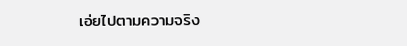เอ่ยไปตามความจริง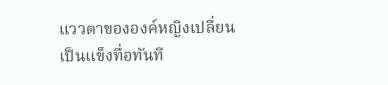แววตาขององค์หญิงเปลี่ยนเป็นแข็งทื่อทันที